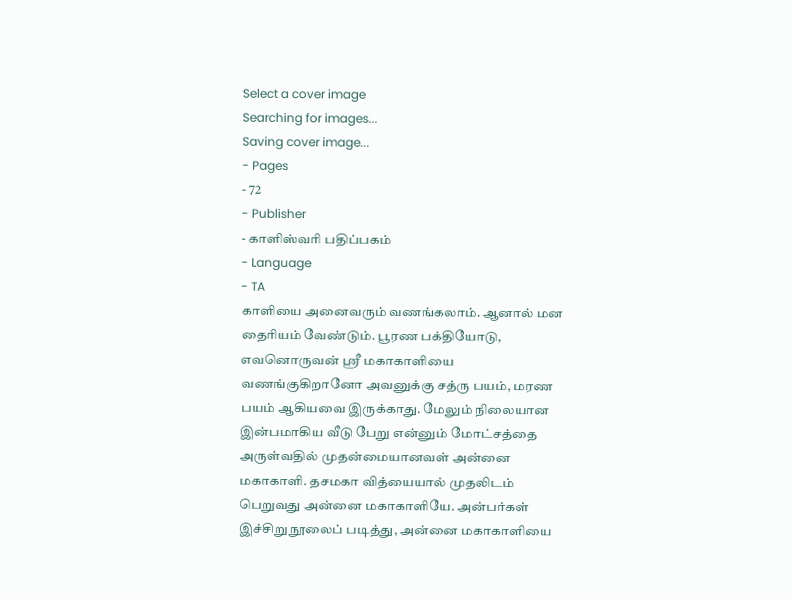Select a cover image
Searching for images...
Saving cover image...
- Pages
- 72
- Publisher
- காளிஸ்வரி பதிப்பகம்
- Language
- TA
காளியை அனைவரும் வணங்கலாம். ஆனால் மன தைரியம் வேண்டும். பூரண பக்தியோடு, எவனொருவன் ஸ்ரீ மகாகாளியை வணங்குகிறானோ அவனுக்கு சத்ரு பயம், மரண பயம் ஆகியவை இருக்காது. மேலும் நிலையான இன்பமாகிய வீடு பேறு என்னும் மோட்சத்தை அருள்வதில் முதன்மையானவள் அன்னை மகாகாளி. தசமகா வித்யையால் முதலிடம் பெறுவது அன்னை மகாகாளியே. அன்பர்கள் இச்சிறுநூலைப் படித்து, அன்னை மகாகாளியை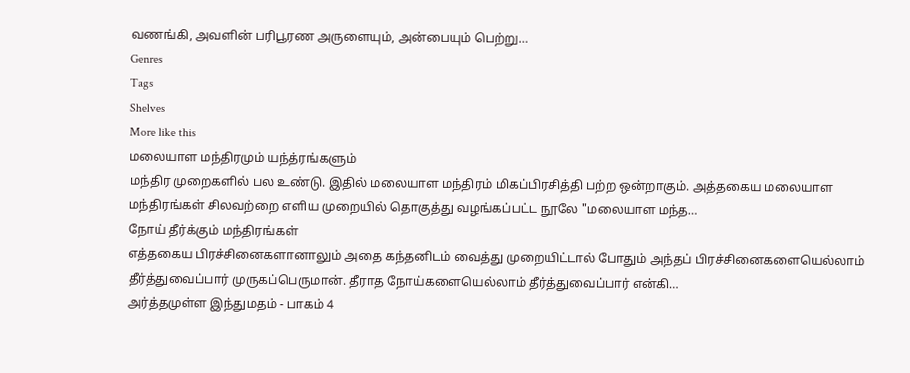வணங்கி, அவளின் பரிபூரண அருளையும், அன்பையும் பெற்று…
Genres
Tags
Shelves
More like this
மலையாள மந்திரமும் யந்த்ரங்களும்
மந்திர முறைகளில் பல உண்டு. இதில் மலையாள மந்திரம் மிகப்பிரசித்தி பற்ற ஒன்றாகும். அத்தகைய மலையாள மந்திரங்கள் சிலவற்றை எளிய முறையில் தொகுத்து வழங்கப்பட்ட நூலே "மலையாள மந்த…
நோய் தீர்க்கும் மந்திரங்கள்
எத்தகைய பிரச்சினைகளானாலும் அதை கந்தனிடம் வைத்து முறையிட்டால் போதும் அந்தப் பிரச்சினைகளையெல்லாம் தீர்த்துவைப்பார் முருகப்பெருமான். தீராத நோய்களையெல்லாம் தீர்த்துவைப்பார் என்கி…
அர்த்தமுள்ள இந்துமதம் - பாகம் 4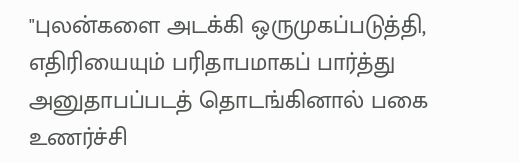"புலன்களை அடக்கி ஒருமுகப்படுத்தி, எதிரியையும் பரிதாபமாகப் பார்த்து அனுதாபப்படத் தொடங்கினால் பகை உணர்ச்சி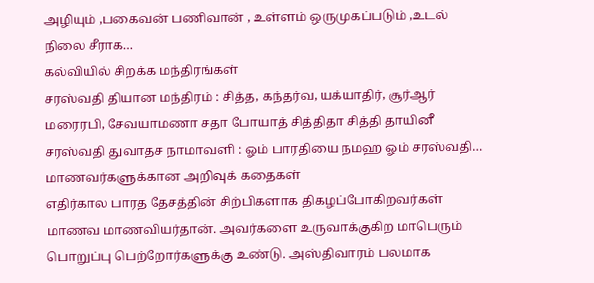அழியும் ,பகைவன் பணிவான் , உள்ளம் ஒருமுகப்படும் ,உடல் நிலை சீராக…
கல்வியில் சிறக்க மந்திரங்கள்
சரஸ்வதி தியான மந்திரம் : சித்த, கந்தர்வ, யக்யாதிர், சூர்ஆர் மரைரபி, சேவயாமணா சதா போயாத் சித்திதா சித்தி தாயினீ சரஸ்வதி துவாதச நாமாவளி : ஓம் பாரதியை நமஹ ஓம் சரஸ்வதி…
மாணவர்களுக்கான அறிவுக் கதைகள்
எதிர்கால பாரத தேசத்தின் சிற்பிகளாக திகழப்போகிறவர்கள் மாணவ மாணவியர்தான். அவர்களை உருவாக்குகிற மாபெரும் பொறுப்பு பெற்றோர்களுக்கு உண்டு. அஸ்திவாரம் பலமாக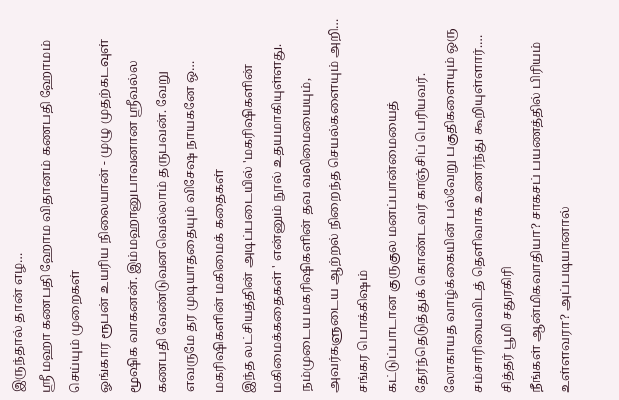இருந்தால் தான் எழ…
ஸ்ரீ மஹா கணபதி ஹோம விதானம் கணபதி ஹோமம் செய்யும் முறைகள்
ஓங்கார ரூபன் உயரிய நிலையான் - முழு முதற்கடவுள் மூஷிக வாகனன். இம்மஹானுபாவனான ஸ்ரீவல்ல கணபதி வேண்டுவனவெல்லாம் தருபவன். வேறு எவருமே தர முடியாததையும் விசேஷ நாயகனே ஒ…
மகரிஷிகளின் மகிமைக் கதைகள்
இந்த லட்சியத்தின் அடிப்படையில் 'மகரிஷிகளின் மகிமைக்கதைகள் ' என்னும் நூல் உதயமாகியுள்ளது. நம்முடைய மகரிஷிகளின் தவ வலிமையையும், அவர்களுடைய ஆற்றல் நிறைந்த செயல்களையும் அறி…
சங்கர பொக்கிஷம்
கட்டுப்பாடான குருகுல மனப்பான்மையைத் தேர்ந்தெடுத்துக் கொண்டவர் காஞ்சிப் பெரியவர். லோகாயத வாழ்க்கையின் பல்வேறு பகுதிகளையும் ஒரு சம்சாரியைவிடத் தெளிவாக உணர்ந்து கூறியுள்ளார்.…
சித்தர் பூமி சதுரகிரி
நீங்கள் ஆன்மிகவாதியா? சாகசப் பயணத்தில் பிரியம் உள்ளவரா? அப்படியானால்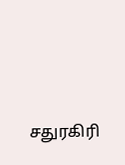சதுரகிரி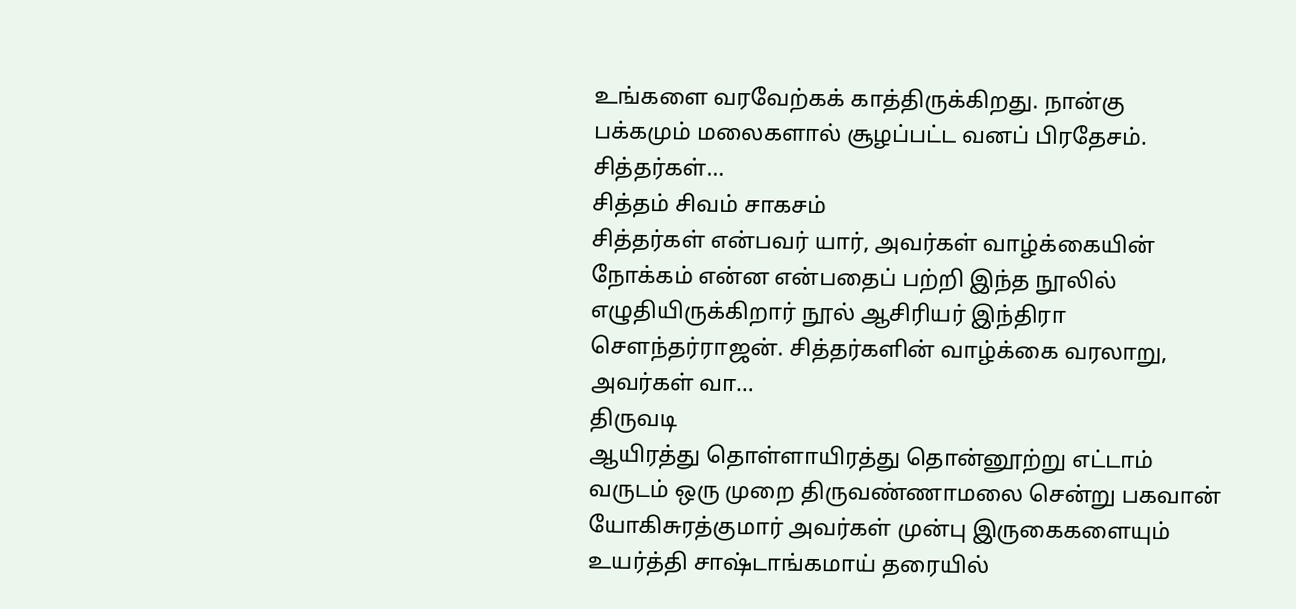உங்களை வரவேற்கக் காத்திருக்கிறது. நான்கு பக்கமும் மலைகளால் சூழப்பட்ட வனப் பிரதேசம். சித்தர்கள்…
சித்தம் சிவம் சாகசம்
சித்தர்கள் என்பவர் யார், அவர்கள் வாழ்க்கையின் நோக்கம் என்ன என்பதைப் பற்றி இந்த நூலில் எழுதியிருக்கிறார் நூல் ஆசிரியர் இந்திரா சௌந்தர்ராஜன். சித்தர்களின் வாழ்க்கை வரலாறு, அவர்கள் வா…
திருவடி
ஆயிரத்து தொள்ளாயிரத்து தொன்னூற்று எட்டாம் வருடம் ஒரு முறை திருவண்ணாமலை சென்று பகவான் யோகிசுரத்குமார் அவர்கள் முன்பு இருகைகளையும் உயர்த்தி சாஷ்டாங்கமாய் தரையில்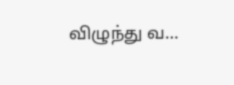விழுந்து வ…